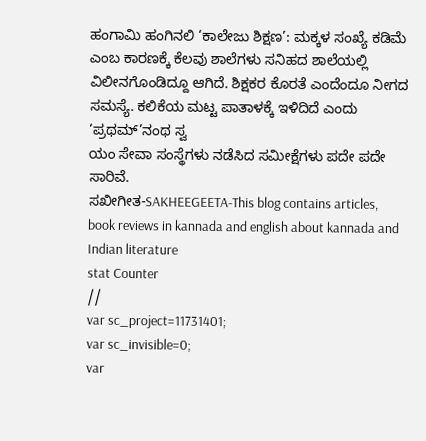ಹಂಗಾಮಿ ಹಂಗಿನಲಿ ‘ಕಾಲೇಜು ಶಿಕ್ಷಣ’: ಮಕ್ಕಳ ಸಂಖ್ಯೆ ಕಡಿಮೆ ಎಂಬ ಕಾರಣಕ್ಕೆ ಕೆಲವು ಶಾಲೆಗಳು ಸನಿಹದ ಶಾಲೆಯಲ್ಲಿ ವಿಲೀನಗೊಂಡಿದ್ದೂ ಆಗಿದೆ. ಶಿಕ್ಷಕರ ಕೊರತೆ ಎಂದೆಂದೂ ನೀಗದ ಸಮಸ್ಯೆ. ಕಲಿಕೆಯ ಮಟ್ಟ ಪಾತಾಳಕ್ಕೆ ಇಳಿದಿದೆ ಎಂದು ‘ಪ್ರಥಮ್’ನಂಥ ಸ್ವ
ಯಂ ಸೇವಾ ಸಂಸ್ಥೆಗಳು ನಡೆಸಿದ ಸಮೀಕ್ಷೆಗಳು ಪದೇ ಪದೇ ಸಾರಿವೆ.
ಸಖೀಗೀತ-SAKHEEGEETA-This blog contains articles, book reviews in kannada and english about kannada and Indian literature
stat Counter
//
var sc_project=11731401;
var sc_invisible=0;
var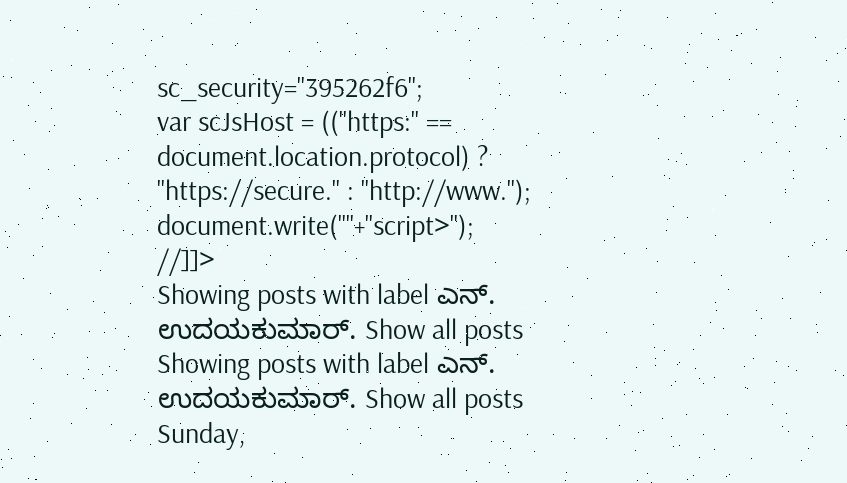sc_security="395262f6";
var scJsHost = (("https:" == document.location.protocol) ? "https://secure." : "http://www.");
document.write(""+"script>");
//]]>
Showing posts with label ಎನ್. ಉದಯಕುಮಾರ್. Show all posts
Showing posts with label ಎನ್. ಉದಯಕುಮಾರ್. Show all posts
Sunday,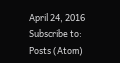April 24, 2016
Subscribe to:
Posts (Atom)